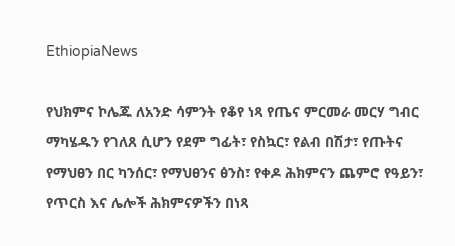EthiopiaNews

የህክምና ኮሌጁ ለአንድ ሳምንት የቆየ ነጻ የጤና ምርመራ መርሃ ግብር ማካሄዱን የገለጸ ሲሆን የደም ግፊት፣ የስኳር፣ የልብ በሽታ፣ የጡትና የማህፀን በር ካንሰር፣ የማህፀንና ፅንስ፣ የቀዶ ሕክምናን ጨምሮ የዓይን፣ የጥርስ እና ሌሎች ሕክምናዎችን በነጻ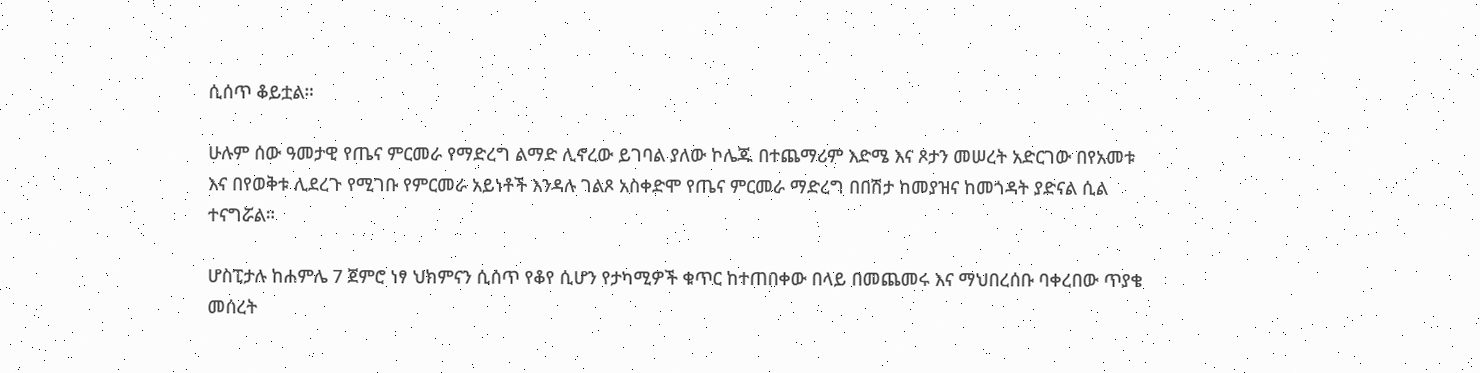ሲሰጥ ቆይቷል።

ሁሉም ሰው ዓመታዊ የጤና ምርመራ የማድረግ ልማድ ሊኖረው ይገባል ያለው ኮሌጁ በተጨማሪም እድሜ እና ጾታን መሠረት አድርገው በየአመቱ እና በየወቅቱ ሊደረጉ የሚገቡ የምርመራ አይነቶች እንዳሉ ገልጾ አስቀድሞ የጤና ምርመራ ማድረግ በበሽታ ከመያዝና ከመጎዳት ያድናል ሲል ተናግሯል።

ሆስፒታሉ ከሐምሌ 7 ጀምሮ ነፃ ህክምናን ሲሰጥ የቆየ ሲሆን የታካሚዎች ቁጥር ከተጠበቀው በላይ በመጨመሩ እና ማህበረሰቡ ባቀረበው ጥያቄ መሰረት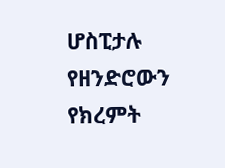ሆስፒታሉ የዘንድሮውን የክረምት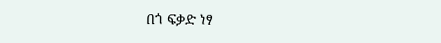በጎ ፍቃድ ነፃ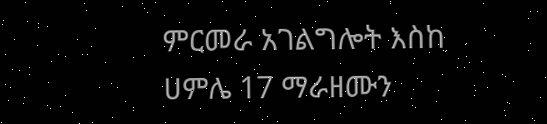ምርመራ አገልግሎት እስከ ሀምሌ 17 ማራዘሙን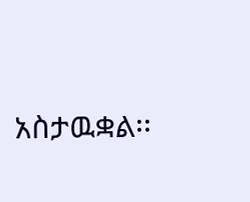አስታዉቋል፡፡